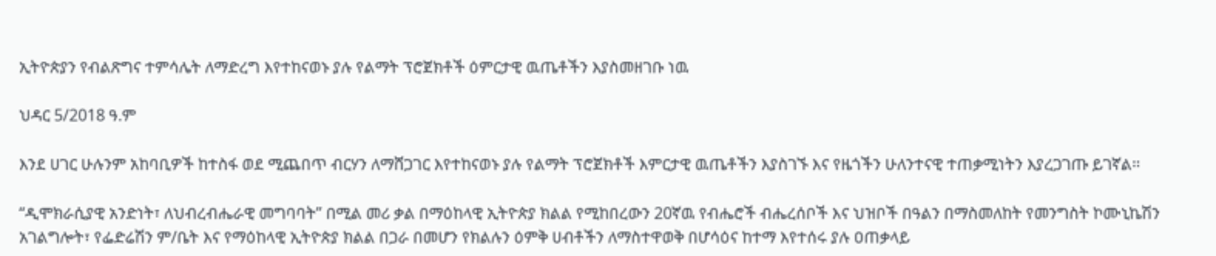ኢትዮጵያን የብልጽግና ተምሳሌት ለማድረግ እየተከናወኑ ያሉ የልማት ፕሮጀክቶች ዕምርታዊ ዉጤቶችን እያስመዘገቡ ነዉ

ህዳር 5/2018 ዓ.ም

እንደ ሀገር ሁሉንም አከባቢዎች ከተስፋ ወደ ሚጨበጥ ብርሃን ለማሸጋገር እየተከናወኑ ያሉ የልማት ፕሮጀክቶች እምርታዊ ዉጤቶችን እያስገኙ እና የዜጎችን ሁለንተናዊ ተጠቃሚነትን እያረጋገጡ ይገኛል፡፡

“ዲሞክራሲያዊ አንድነት፣ ለህብረብሔራዊ መግባባት” በሚል መሪ ቃል በማዕከላዊ ኢትዮጵያ ክልል የሚከበረውን 20ኛዉ የብሔሮች ብሔረሰቦች እና ህዝቦች በዓልን በማስመለከት የመንግስት ኮሙኒኬሽን አገልግሎት፣ የፌድሬሽን ም/ቤት እና የማዕከላዊ ኢትዮጵያ ክልል በጋራ በመሆን የክልሉን ዕምቅ ሀብቶችን ለማስተዋወቅ በሆሳዕና ከተማ እየተሰሩ ያሉ ዐጠቃላይ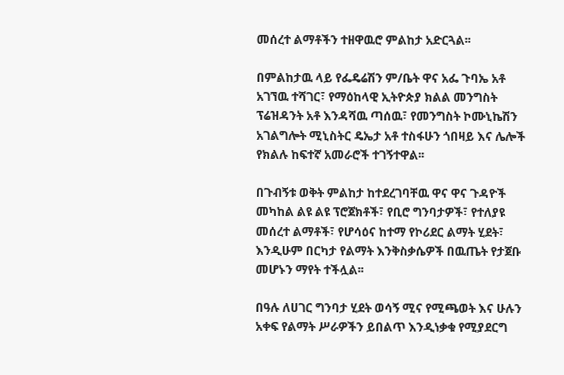መሰረተ ልማቶችን ተዘዋዉሮ ምልከታ አድርጓል፡፡

በምልከታዉ ላይ የፌዴሬሽን ም/ቤት ዋና አፌ ጉባኤ አቶ አገኘዉ ተሻገር፣ የማዕከላዊ ኢትዮጵያ ክልል መንግስት ፕሬዝዳንት አቶ እንዳሻዉ ጣሰዉ፣ የመንግስት ኮሙኒኬሽን አገልግሎት ሚኒስትር ዴኤታ አቶ ተስፋሁን ጎበዛይ እና ሌሎች የክልሉ ከፍተኛ አመራሮች ተገኝተዋል፡፡

በጉብኝቱ ወቅት ምልከታ ከተደረገባቸዉ ዋና ዋና ጉዳዮች መካከል ልዩ ልዩ ፕሮጀክቶች፣ የቢሮ ግንባታዎች፣ የተለያዩ መሰረተ ልማቶች፣ የሆሳዕና ከተማ የኮሪደር ልማት ሂደት፣ እንዲሁም በርካታ የልማት እንቅስቃሴዎች በዉጤት የታጀቡ መሆኑን ማየት ተችሏል፡፡

በዓሉ ለሀገር ግንባታ ሂደት ወሳኝ ሚና የሚጫወት እና ሁሉን አቀፍ የልማት ሥራዎችን ይበልጥ እንዲነቃቁ የሚያደርግ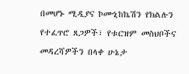በመሆኑ ሚዲያና ኮሙኒከኬሽን የክልሉን የተፈጥሮ ጸጋዎች፣ የቱርዝም መስህቦችና መዳረሻዎችን በላቀ ሁኔታ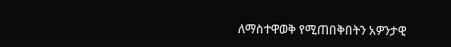ለማስተዋወቅ የሚጠበቅበትን አዎንታዊ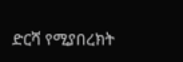ድርሻ የሚያበረክት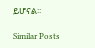ይሆናል፡፡

Similar Posts